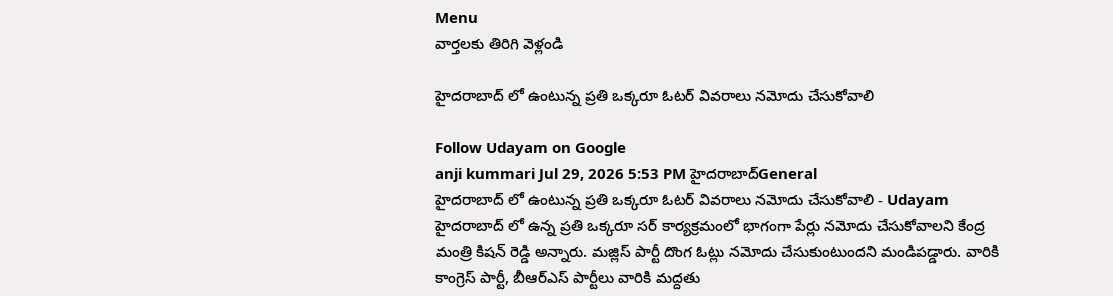Menu
వార్తలకు తిరిగి వెళ్లండి

హైదరాబాద్ లో ఉంటున్న ప్రతి ఒక్కరూ ఓటర్ వివరాలు నమోదు చేసుకోవాలి

Follow Udayam on Google
anji kummari Jul 29, 2026 5:53 PM హైదరాబాద్General
హైదరాబాద్ లో ఉంటున్న ప్రతి ఒక్కరూ ఓటర్ వివరాలు నమోదు చేసుకోవాలి - Udayam
హైదరాబాద్ లో ఉన్న ప్రతి ఒక్కరూ సర్ కార్యక్రమంలో భాగంగా పేర్లు నమోదు చేసుకోవాలని కేంద్ర మంత్రి కిషన్ రెడ్డి అన్నారు. మజ్లిస్ పార్టీ దొంగ ఓట్లు నమోదు చేసుకుంటుందని మండిపడ్డారు. వారికి కాంగ్రెస్ పార్టీ, బీఆర్ఎస్ పార్టీలు వారికి మద్దతు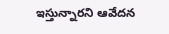ఇస్తున్నారని ఆవేదన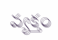వ్యక్తం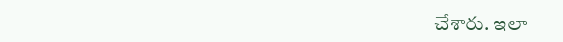చేశారు. ఇలా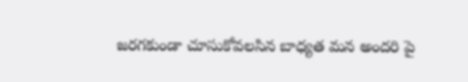జరగకుండా చూసుకోవలసిన బాధ్యత మన అందరి పై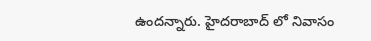ఉందన్నారు. హైదరాబాద్ లో నివాసం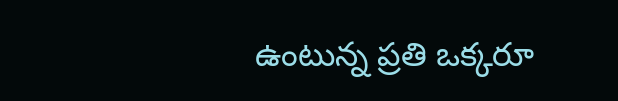ఉంటున్న ప్రతి ఒక్కరూ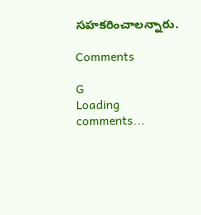సహకరించాలన్నారు.

Comments

G
Loading comments...